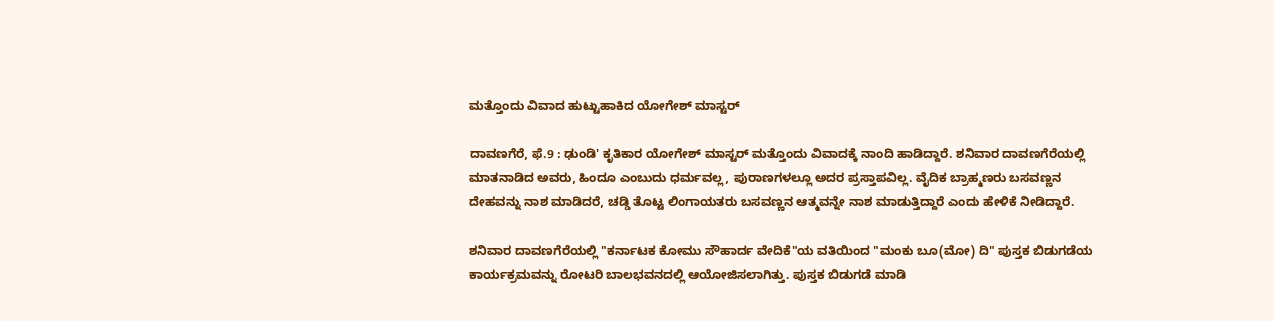ಮತ್ತೊಂದು ವಿವಾದ ಹುಟ್ಟುಹಾಕಿದ ಯೋಗೇಶ್‌ ಮಾಸ್ಟರ್‌

ದಾವಣಗೆರೆ, ಫೆ.9 : ಢುಂಡಿ' ಕೃತಿಕಾರ ಯೋಗೇಶ್‌ ಮಾಸ್ಟರ್‌ ಮತ್ತೊಂದು ವಿವಾದಕ್ಕೆ ನಾಂದಿ ಹಾಡಿದ್ದಾರೆ. ಶನಿವಾರ ದಾವಣಗೆರೆಯಲ್ಲಿ ಮಾತನಾಡಿದ ಅವರು, ಹಿಂದೂ ಎಂಬುದು ಧರ್ಮವಲ್ಲ, ಪುರಾಣಗಳಲ್ಲೂ ಅದರ ಪ್ರಸ್ತಾಪವಿಲ್ಲ. ವೈದಿಕ ಬ್ರಾಹ್ಮಣರು ಬಸವಣ್ಣನ ದೇಹವನ್ನು ನಾಶ ಮಾಡಿದರೆ, ಚಡ್ಡಿ ತೊಟ್ಟ ಲಿಂಗಾಯತರು ಬಸವಣ್ಣನ ಆತ್ಮವನ್ನೇ ನಾಶ ಮಾಡುತ್ತಿದ್ದಾರೆ ಎಂದು ಹೇಳಿಕೆ ನೀಡಿದ್ದಾರೆ.

ಶನಿವಾರ ದಾವಣಗೆರೆಯಲ್ಲಿ "ಕರ್ನಾಟಕ ಕೋಮು ಸೌಹಾರ್ದ ವೇದಿಕೆ"ಯ ವತಿಯಿಂದ "ಮಂಕು ಬೂ(ಮೋ) ದಿ" ಪುಸ್ತಕ ಬಿಡುಗಡೆಯ ಕಾರ್ಯಕ್ರಮವನ್ನು ರೋಟರಿ ಬಾಲಭವನದಲ್ಲಿ ಆಯೋಜಿಸಲಾಗಿತ್ತು. ಪುಸ್ತಕ ಬಿಡುಗಡೆ ಮಾಡಿ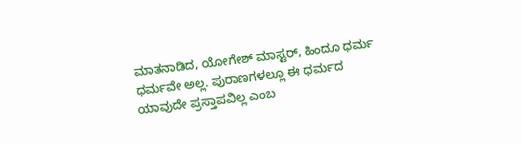ಮಾತನಾಡಿದ, ಯೋಗೇಶ್ ಮಾಸ್ಟರ್, ಹಿಂದೂ ಧರ್ಮ ಧರ್ಮವೇ ಅಲ್ಲ. ಪುರಾಣಗಳಲ್ಲೂ ಈ ಧರ್ಮದ ಯಾವುದೇ ಪ್ರಸ್ತಾಪವಿಲ್ಲ ಎಂಬ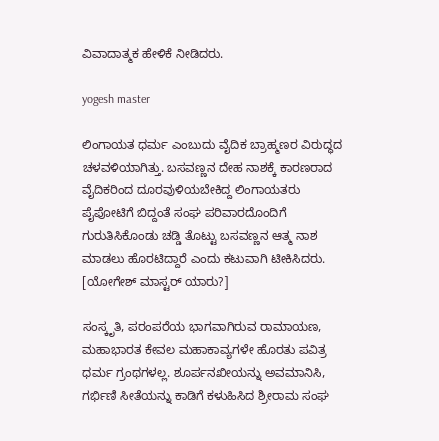ವಿವಾದಾತ್ಮಕ ಹೇಳಿಕೆ ನೀಡಿದರು.

yogesh master

ಲಿಂಗಾಯತ ಧರ್ಮ ಎಂಬುದು ವೈದಿಕ ಬ್ರಾಹ್ಮಣರ ವಿರುದ್ಧದ ಚಳವಳಿಯಾಗಿತ್ತು. ಬಸವಣ್ಣನ ದೇಹ ನಾಶಕ್ಕೆ ಕಾರಣರಾದ ವೈದಿಕರಿಂದ ದೂರವುಳಿಯಬೇಕಿದ್ದ ಲಿಂಗಾಯತರು ಪೈಪೋಟಿಗೆ ಬಿದ್ದಂತೆ ಸಂಘ ಪರಿವಾರದೊಂದಿಗೆ ಗುರುತಿಸಿಕೊಂಡು ಚಡ್ಡಿ ತೊಟ್ಟು ಬಸವಣ್ಣನ ಆತ್ಮ ನಾಶ ಮಾಡಲು ಹೊರಟಿದ್ದಾರೆ ಎಂದು ಕಟುವಾಗಿ ಟೀಕಿಸಿದರು. [ಯೋಗೇಶ್ ಮಾಸ್ಟರ್ ಯಾರು?]

ಸಂಸ್ಕೃತಿ, ಪರಂಪರೆಯ ಭಾಗವಾಗಿರುವ ರಾಮಾಯಣ, ಮಹಾಭಾರತ ಕೇವಲ ಮಹಾಕಾವ್ಯಗಳೇ ಹೊರತು ಪವಿತ್ರ ಧರ್ಮ ಗ್ರಂಥಗಳಲ್ಲ. ಶೂರ್ಪನಖೀಯನ್ನು ಅವಮಾನಿಸಿ, ಗರ್ಭಿಣಿ ಸೀತೆಯನ್ನು ಕಾಡಿಗೆ ಕಳುಹಿಸಿದ ಶ್ರೀರಾಮ ಸಂಘ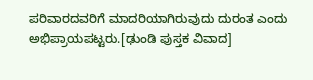ಪರಿವಾರದವರಿಗೆ ಮಾದರಿಯಾಗಿರುವುದು ದುರಂತ ಎಂದು ಅಭಿಪ್ರಾಯಪಟ್ಟರು.[ಢುಂಡಿ ಪುಸ್ತಕ ವಿವಾದ]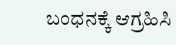ಬಂಧನಕ್ಕೆ ಆಗ್ರಹಿಸಿ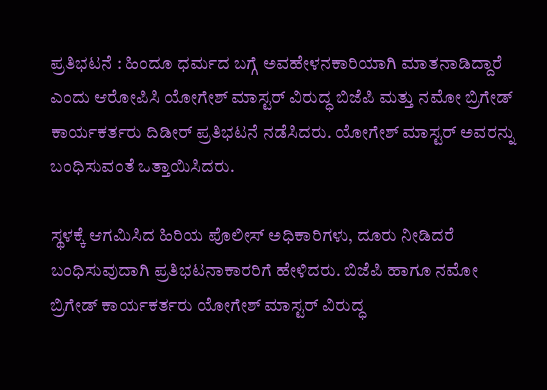ಪ್ರತಿಭಟನೆ : ಹಿಂದೂ ಧರ್ಮದ ಬಗ್ಗೆ ಅವಹೇಳನಕಾರಿಯಾಗಿ ಮಾತನಾಡಿದ್ದಾರೆ ಎಂದು ಆರೋಪಿಸಿ ಯೋಗೇಶ್‌ ಮಾಸ್ಟರ್‌ ವಿರುದ್ಧ ಬಿಜೆಪಿ ಮತ್ತು ನಮೋ ಬ್ರಿಗೇಡ್‌ ಕಾರ್ಯಕರ್ತರು ದಿಡೀರ್ ಪ್ರತಿಭಟನೆ ನಡೆಸಿದರು. ಯೋಗೇಶ್‌ ಮಾಸ್ಟರ್ ಅವರನ್ನು ಬಂಧಿಸುವಂತೆ ಒತ್ತಾಯಿಸಿದರು.

ಸ್ಥಳಕ್ಕೆ ಆಗಮಿಸಿದ ಹಿರಿಯ ಪೊಲೀಸ್ ಅಧಿಕಾರಿಗಳು, ದೂರು ನೀಡಿದರೆ ಬಂಧಿಸುವುದಾಗಿ ಪ್ರತಿಭಟನಾಕಾರರಿಗೆ ಹೇಳಿದರು. ಬಿಜೆಪಿ ಹಾಗೂ ನಮೋ ಬ್ರಿಗೇಡ್‌ ಕಾರ್ಯಕರ್ತರು ಯೋಗೇಶ್ ಮಾಸ್ಟರ್ ವಿರುದ್ಧ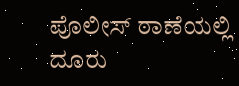ಪೊಲೀಸ್‌ ಠಾಣೆಯಲ್ಲಿ ದೂರು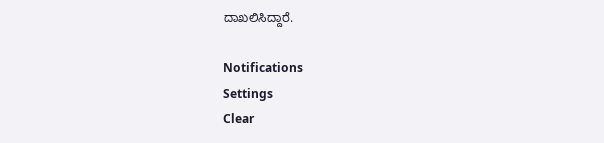ದಾಖಲಿಸಿದ್ದಾರೆ.

Notifications
Settings
Clear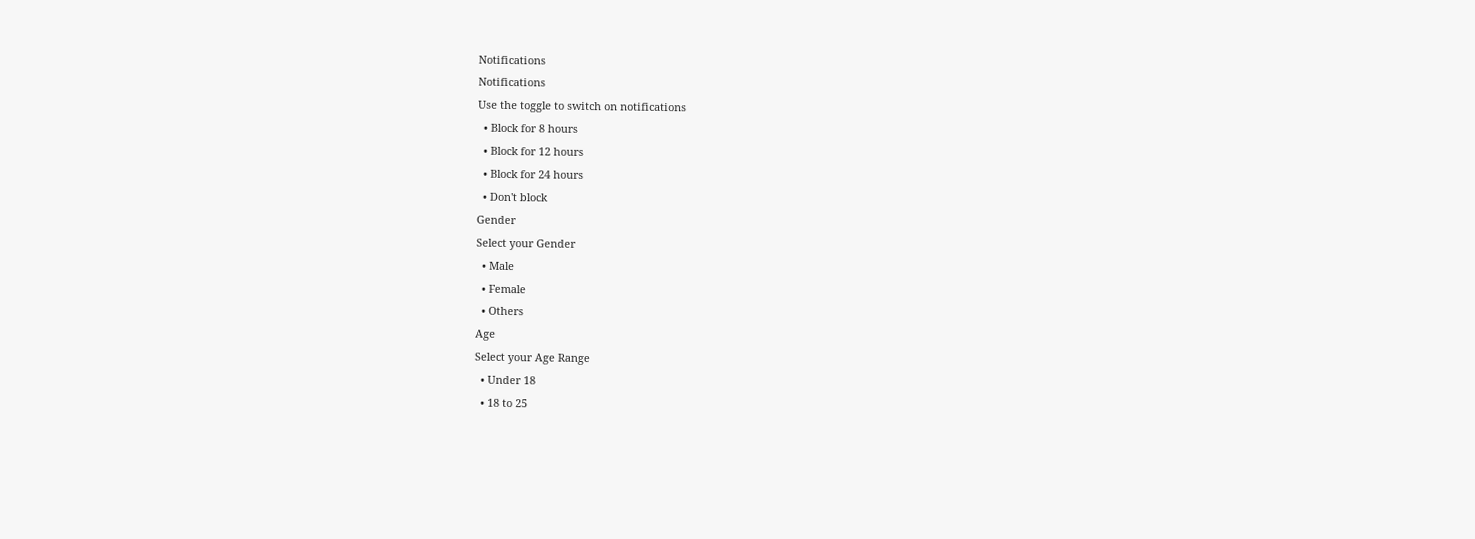Notifications
Notifications
Use the toggle to switch on notifications
  • Block for 8 hours
  • Block for 12 hours
  • Block for 24 hours
  • Don't block
Gender
Select your Gender
  • Male
  • Female
  • Others
Age
Select your Age Range
  • Under 18
  • 18 to 25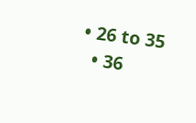• 26 to 35
  • 36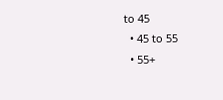to 45
  • 45 to 55
  • 55+